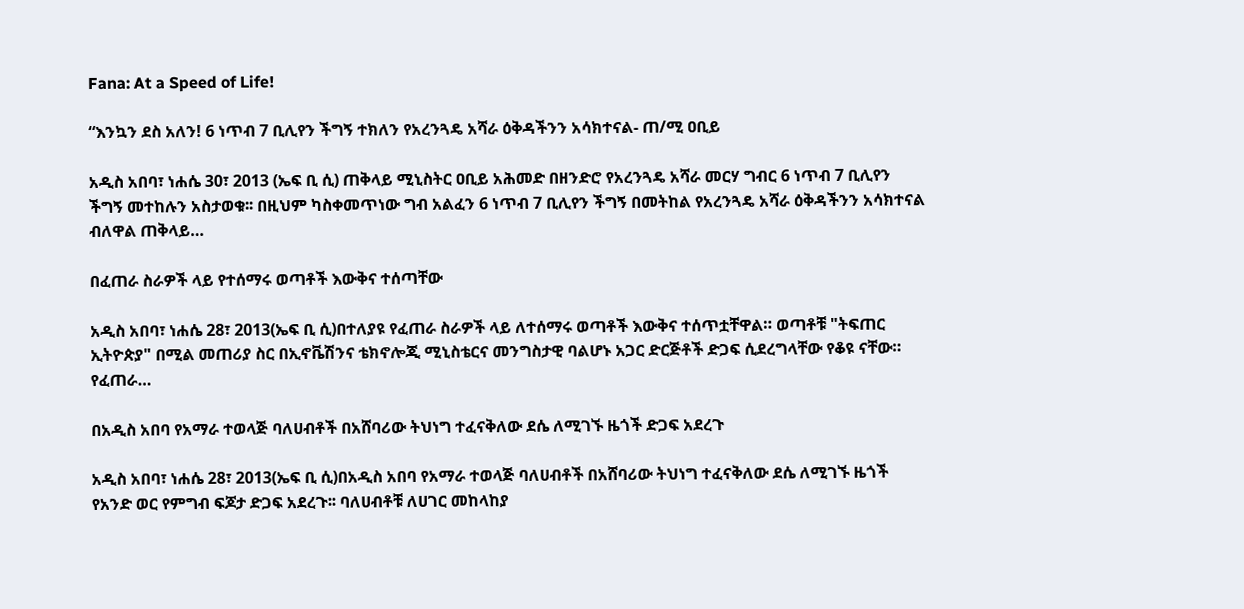Fana: At a Speed of Life!

“እንኳን ደስ አለን! 6 ነጥብ 7 ቢሊየን ችግኝ ተክለን የአረንጓዴ አሻራ ዕቅዳችንን አሳክተናል- ጠ/ሚ ዐቢይ

አዲስ አበባ፣ ነሐሴ 30፣ 2013 (ኤፍ ቢ ሲ) ጠቅላይ ሚኒስትር ዐቢይ አሕመድ በዘንድሮ የአረንጓዴ አሻራ መርሃ ግብር 6 ነጥብ 7 ቢሊየን ችግኝ መተከሉን አስታወቁ፡፡ በዚህም ካስቀመጥነው ግብ አልፈን 6 ነጥብ 7 ቢሊየን ችግኝ በመትከል የአረንጓዴ አሻራ ዕቅዳችንን አሳክተናል ብለዋል ጠቅላይ…

በፈጠራ ስራዎች ላይ የተሰማሩ ወጣቶች እውቅና ተሰጣቸው

አዲስ አበባ፣ ነሐሴ 28፣ 2013(ኤፍ ቢ ሲ)በተለያዩ የፈጠራ ስራዎች ላይ ለተሰማሩ ወጣቶች እውቅና ተሰጥቷቸዋል። ወጣቶቹ "ትፍጠር ኢትዮጵያ" በሚል መጠሪያ ስር በኢኖቬሽንና ቴክኖሎጂ ሚኒስቴርና መንግስታዊ ባልሆኑ አጋር ድርጅቶች ድጋፍ ሲደረግላቸው የቆዩ ናቸው። የፈጠራ…

በአዲስ አበባ የአማራ ተወላጅ ባለሀብቶች በአሸባሪው ትህነግ ተፈናቅለው ደሴ ለሚገኙ ዜጎች ድጋፍ አደረጉ

አዲስ አበባ፣ ነሐሴ 28፣ 2013(ኤፍ ቢ ሲ)በአዲስ አበባ የአማራ ተወላጅ ባለሀብቶች በአሸባሪው ትህነግ ተፈናቅለው ደሴ ለሚገኙ ዜጎች የአንድ ወር የምግብ ፍጆታ ድጋፍ አደረጉ፡፡ ባለሀብቶቹ ለሀገር መከላከያ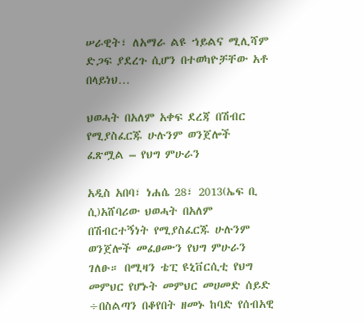ሠራዊት፣ ለአማራ ልዩ ኀይልና ሚሊሻም ድጋፍ ያደረጉ ሲሆን በተወካዮቻቸው አቶ በላይነህ…

ህወሓት በአለም አቀፍ ደረጃ በሽብር የሚያስፈርጁ ሁሉንም ወንጀሎች ፈጽሟል – የህግ ምሁራን

አዲስ አበባ፣ ነሐሴ 28፣ 2013(ኤፍ ቢ ሲ)አሸባሪው ህወሓት በአለም በሽብርተኝነት የሚያስፈርጁ ሁሉንም ወንጀሎች መፈፀሙን የህግ ምሁራን ገለፁ። በሚዛን ቴፒ ዩኒቨርሲቲ የህግ መምህር የሆኑት መምህር መሀመድ ሰይድ ÷በስልጣን በቆየበት ዘመኑ ከባድ የሰብአዊ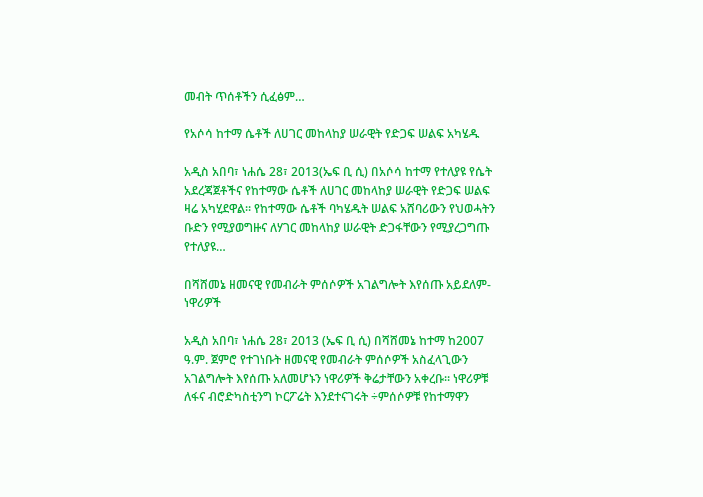መብት ጥሰቶችን ሲፈፅም…

የአሶሳ ከተማ ሴቶች ለሀገር መከላከያ ሠራዊት የድጋፍ ሠልፍ አካሄዱ

አዲስ አበባ፣ ነሐሴ 28፣ 2013(ኤፍ ቢ ሲ) በአሶሳ ከተማ የተለያዩ የሴት አደረጃጀቶችና የከተማው ሴቶች ለሀገር መከላከያ ሠራዊት የድጋፍ ሠልፍ ዛሬ አካሂደዋል። የከተማው ሴቶች ባካሄዱት ሠልፍ አሸባሪውን የህወሓትን ቡድን የሚያወግዙና ለሃገር መከላከያ ሠራዊት ድጋፋቸውን የሚያረጋግጡ የተለያዩ…

በሻሸመኔ ዘመናዊ የመብራት ምሰሶዎች አገልግሎት እየሰጡ አይደለም- ነዋሪዎች

አዲስ አበባ፣ ነሐሴ 28፣ 2013 (ኤፍ ቢ ሲ) በሻሸመኔ ከተማ ከ2007 ዓ.ም. ጀምሮ የተገነቡት ዘመናዊ የመብራት ምሰሶዎች አስፈላጊውን አገልግሎት እየሰጡ አለመሆኑን ነዋሪዎች ቅሬታቸውን አቀረቡ። ነዋሪዎቹ ለፋና ብሮድካስቲንግ ኮርፖሬት እንደተናገሩት ÷ምሰሶዎቹ የከተማዋን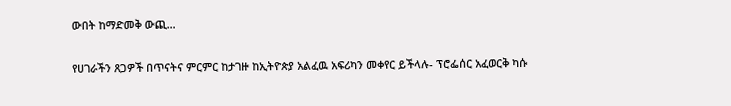ውበት ከማድመቅ ውጪ…

የሀገራችን ጸጋዎች በጥናትና ምርምር ከታገዙ ከኢትዮጵያ አልፈዉ አፍሪካን መቀየር ይችላሉ- ፕሮፌሰር አፈወርቅ ካሱ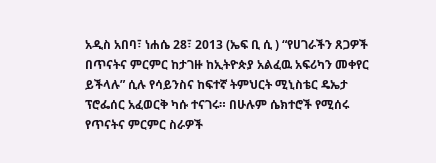አዲስ አበባ፣ ነሐሴ 28፣ 2013 (ኤፍ ቢ ሲ ) “የሀገራችን ጸጋዎች በጥናትና ምርምር ከታገዙ ከኢትዮጵያ አልፈዉ አፍሪካን መቀየር ይችላሉ” ሲሉ የሳይንስና ከፍተኛ ትምህርት ሚኒስቴር ዴኤታ ፕሮፌሰር አፈወርቅ ካሱ ተናገሩ። በሁሉም ሴክተሮች የሚሰሩ የጥናትና ምርምር ስራዎች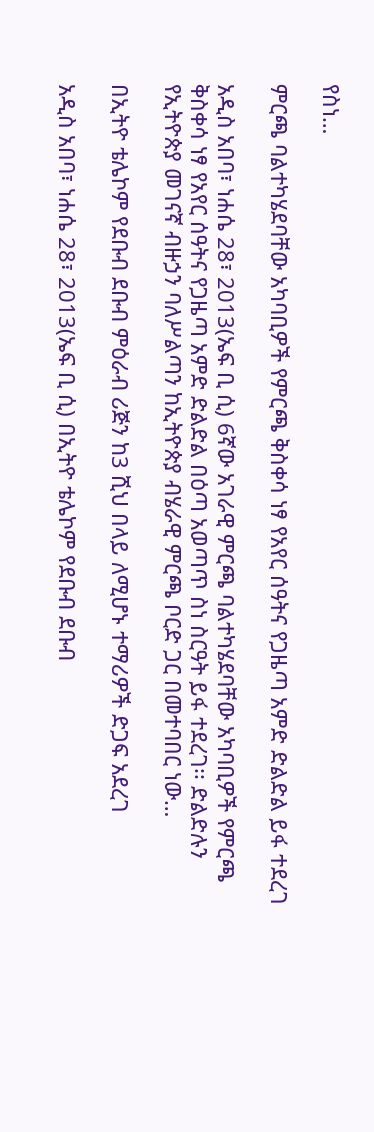የስነ…

ምርጫ ባልተካሄደባቸው አካባቢዎች የምርጫ ቅስቀሳ ነፃ የአየር ሰዓትና የጋዜጣ አምድ ድልድል ይፋ ተደረገ

አዲስ አበባ፣ ነሐሴ 28፣ 2013(ኤፍ ቢ ሲ) 6ኛው አገራዊ ምርጫ ባልተካሄደባቸው አካባቢዎች የምርጫ ቅስቀሳ ነፃ የአየር ሰዓትና የጋዜጣ አምድ ድልድል በዕጣ አወጣጥ ስነ ስርዓት ይፋ ተደረገ፡፡ ድልድሉን የኢትዮጵያ መገናኛ ብዙኃን ባለሥልጣን ከኢትዮጵያ ብሄራዊ ምርጫ ቦርድ ጋር በመተባበር ነው…

በኢትዮ ቴሌኮም የደቡብ ደቡብ ምዕራብ ሪጅን ከ3 ሺህ በላይ ለሚሆኑ ተማሪዎች ድጋፍ አደረገ

አዲስ አበባ፣ ነሐሴ 28፣ 2013(ኤፍ ቢ ሲ) በኢትዮ ቴሌኮም የደቡብ ደቡብ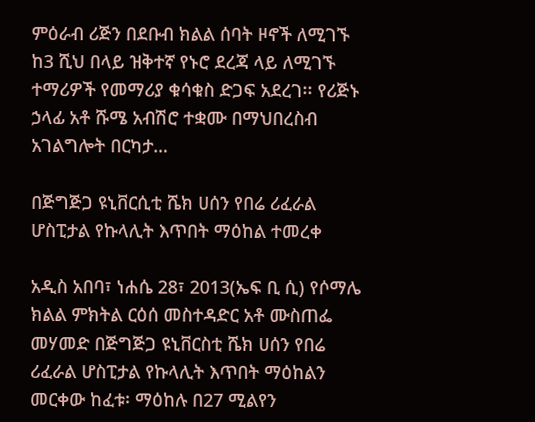ምዕራብ ሪጅን በደቡብ ክልል ሰባት ዞኖች ለሚገኙ ከ3 ሺህ በላይ ዝቅተኛ የኑሮ ደረጃ ላይ ለሚገኙ ተማሪዎች የመማሪያ ቁሳቁስ ድጋፍ አደረገ፡፡ የሪጅኑ ኃላፊ አቶ ሹሜ አብሽሮ ተቋሙ በማህበረስብ አገልግሎት በርካታ…

በጅግጅጋ ዩኒቨርሲቲ ሼክ ሀሰን የበሬ ሪፈራል ሆስፒታል የኩላሊት እጥበት ማዕከል ተመረቀ

አዲስ አበባ፣ ነሐሴ 28፣ 2013(ኤፍ ቢ ሲ) የሶማሌ ክልል ምክትል ርዕሰ መስተዳድር አቶ ሙስጠፌ መሃመድ በጅግጅጋ ዩኒቨርስቲ ሼክ ሀሰን የበሬ ሪፈራል ሆስፒታል የኩላሊት እጥበት ማዕከልን መርቀው ከፈቱ፡ ማዕከሉ በ27 ሚልየን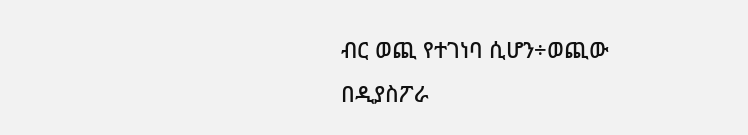ብር ወጪ የተገነባ ሲሆን÷ወጪው በዲያስፖራ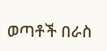ወጣቶች በራስ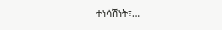ተነሳሽነት፣…